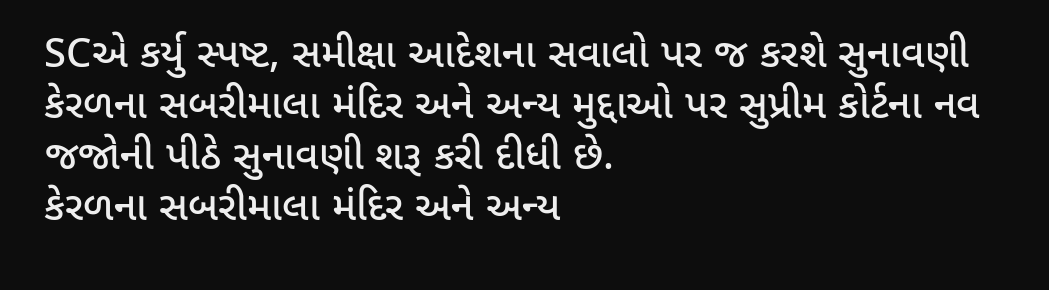SCએ કર્યુ સ્પષ્ટ, સમીક્ષા આદેશના સવાલો પર જ કરશે સુનાવણી
કેરળના સબરીમાલા મંદિર અને અન્ય મુદ્દાઓ પર સુપ્રીમ કોર્ટના નવ જજોની પીઠે સુનાવણી શરૂ કરી દીધી છે.
કેરળના સબરીમાલા મંદિર અને અન્ય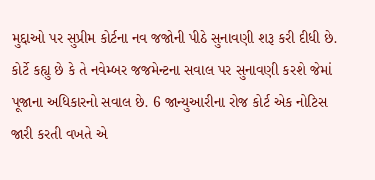મુદ્દાઓ પર સુપ્રીમ કોર્ટના નવ જજોની પીઠે સુનાવણી શરૂ કરી દીધી છે. કોર્ટે કહ્યુ છે કે તે નવેમ્બર જજમેન્ટના સવાલ પર સુનાવણી કરશે જેમાં પૂજાના અધિકારનો સવાલ છે. 6 જાન્યુઆરીના રોજ કોર્ટ એક નોટિસ જારી કરતી વખતે એ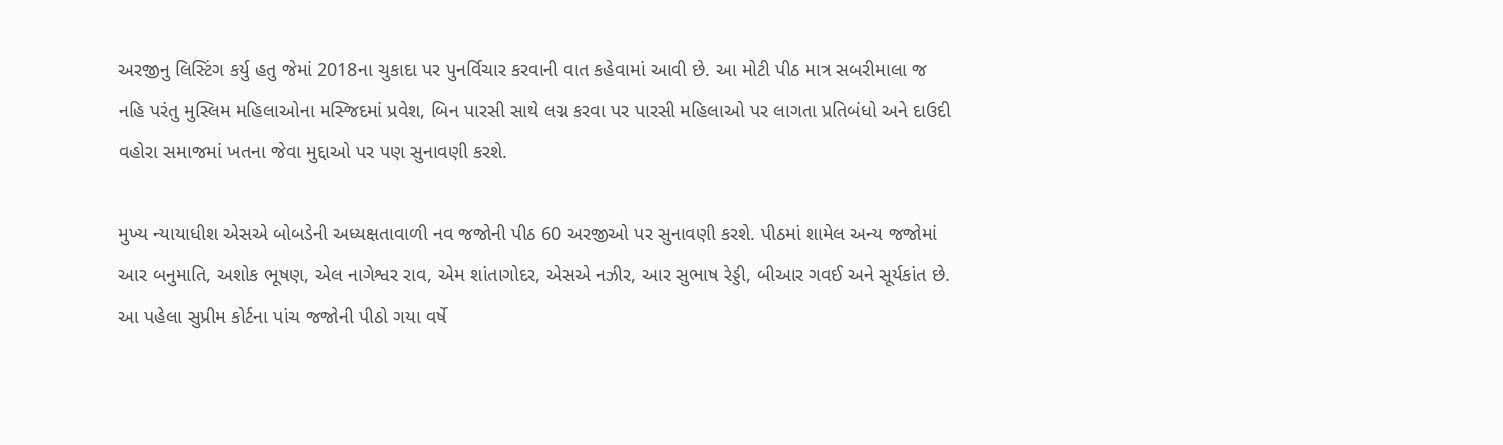અરજીનુ લિસ્ટિંગ કર્યુ હતુ જેમાં 2018ના ચુકાદા પર પુનર્વિચાર કરવાની વાત કહેવામાં આવી છે. આ મોટી પીઠ માત્ર સબરીમાલા જ નહિ પરંતુ મુસ્લિમ મહિલાઓના મસ્જિદમાં પ્રવેશ, બિન પારસી સાથે લગ્ન કરવા પર પારસી મહિલાઓ પર લાગતા પ્રતિબંધો અને દાઉદી વહોરા સમાજમાં ખતના જેવા મુદ્દાઓ પર પણ સુનાવણી કરશે.

મુખ્ય ન્યાયાધીશ એસએ બોબડેની અધ્યક્ષતાવાળી નવ જજોની પીઠ 60 અરજીઓ પર સુનાવણી કરશે. પીઠમાં શામેલ અન્ય જજોમાં આર બનુમાતિ, અશોક ભૂષણ, એલ નાગેશ્વર રાવ, એમ શાંતાગોદર, એસએ નઝીર, આર સુભાષ રેડ્ડી, બીઆર ગવઈ અને સૂર્યકાંત છે. આ પહેલા સુપ્રીમ કોર્ટના પાંચ જજોની પીઠો ગયા વર્ષે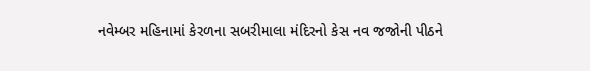નવેમ્બર મહિનામાં કેરળના સબરીમાલા મંદિરનો કેસ નવ જજોની પીઠને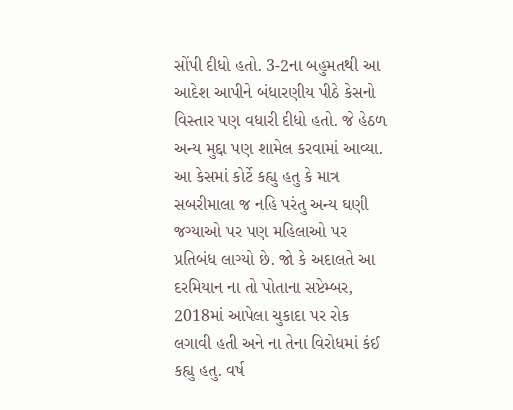સોંપી દીધો હતો. 3-2ના બહુમતથી આ આદેશ આપીને બંધારણીય પીઠે કેસનો વિસ્તાર પણ વધારી દીધો હતો. જે હેઠળ અન્ય મુદ્દા પણ શામેલ કરવામાં આવ્યા.
આ કેસમાં કોર્ટે કહ્યુ હતુ કે માત્ર સબરીમાલા જ નહિ પરંતુ અન્ય ઘણી જગ્યાઓ પર પણ મહિલાઓ પર પ્રતિબંધ લાગ્યો છે. જો કે અદાલતે આ દરમિયાન ના તો પોતાના સપ્ટેમ્બર, 2018માં આપેલા ચુકાદા પર રોક લગાવી હતી અને ના તેના વિરોધમાં કંઈ કહ્યુ હતુ. વર્ષ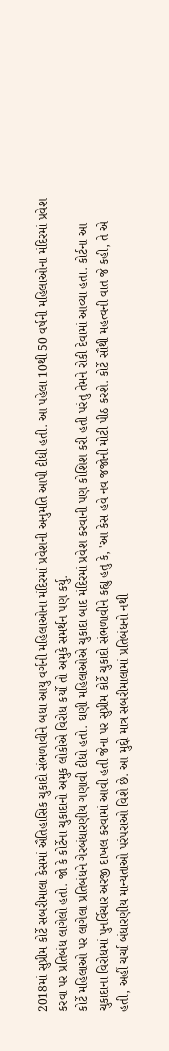2018માં સુપ્રીમ કોર્ટે સબરીમાલા કેસમાં ઐતિહાસિક ચુકાદો સંભળાવીને બધા આયુ વર્ગની મહિલાઓના મંદિરમાં પ્રવેશની અનુમતિ આપી દીધી હતી. આ પહેલા 10થી 50 વર્ષની મહિલાઓના મંદિરમાં પ્રવેશ કરવા પર પ્રતિબંધ લાગેલો હતો. જો કે કોર્ટેના ચુકાદાનો અમુક લોકોએ વિરોધ કર્યો તો અમુકે સમર્થન પણ કર્યુ.
કોર્ટે મહિલાઓ પર લાગેલા પ્રતિબંધને ગેરબંધારણીય ગણાવી દીધો હતો. ઘણી મહિલાઓએ ચુકાદા બાદ મંદિરમાં પ્રવેશ કરવાની પણ કોશિશ કરી હતી પરંતુ તેમને રોકી દેવામાં આવ્યા હતા. કોર્ટના આ ચુકાદાના વિરોધમાં પુનર્વિચાર અરજી દાખલ કરવામાં આવી હતી જેના પર સુપ્રીમ કોર્ટે ચુકાદો સંભળાવીને કહ્યુ હતુ કે, 'આ કેસ હવે નવ જજોની મોટી પીઠ કરશે. કોર્ટે સૌથી મહત્વની વાત જે કહી, તે એ હતી, અહીં ચર્ચા બંધારણીય માન્યતાઓ પરંપરાઓ વિશે છે. આ મુદ્દો માત્ર સબરીમાલામાં પ્રતિબંધનો નથી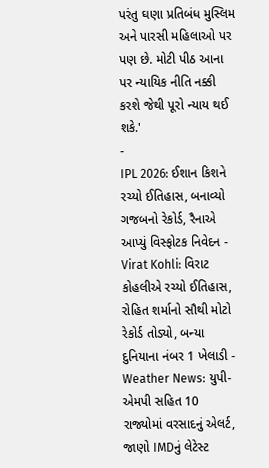પરંતુ ઘણા પ્રતિબંધ મુસ્લિમ અને પારસી મહિલાઓ પર પણ છે. મોટી પીઠ આના પર ન્યાયિક નીતિ નક્કી કરશે જેથી પૂરો ન્યાય થઈ શકે.'
-
IPL 2026: ઈશાન કિશને રચ્યો ઈતિહાસ, બનાવ્યો ગજબનો રેકોર્ડ, રૈનાએ આપ્યું વિસ્ફોટક નિવેદન -
Virat Kohli: વિરાટ કોહલીએ રચ્યો ઈતિહાસ, રોહિત શર્માનો સૌથી મોટો રેકોર્ડ તોડ્યો, બન્યા દુનિયાના નંબર 1 ખેલાડી -
Weather News: યુપી-એમપી સહિત 10 રાજ્યોમાં વરસાદનું એલર્ટ, જાણો IMDનું લેટેસ્ટ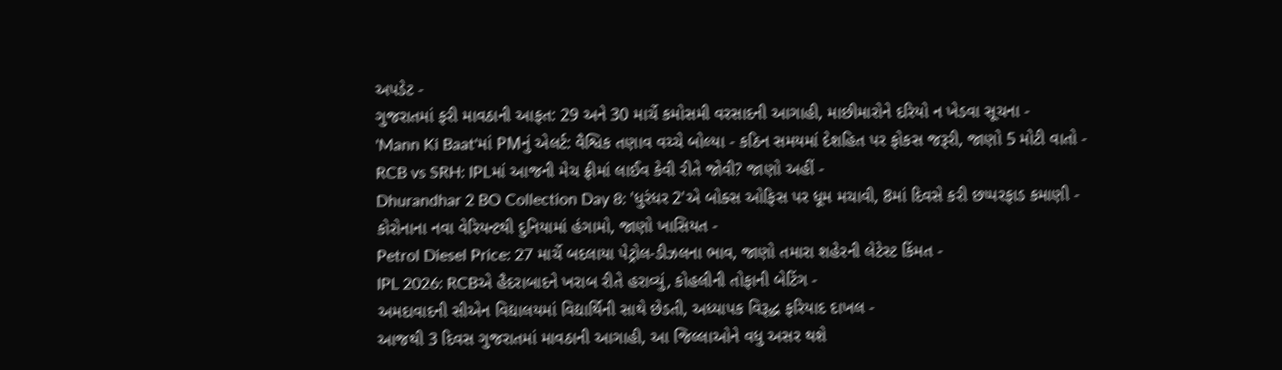અપડેટ -
ગુજરાતમાં ફરી માવઠાની આફત: 29 અને 30 માર્ચે કમોસમી વરસાદની આગાહી, માછીમારોને દરિયો ન ખેડવા સૂચના -
'Mann Ki Baat'માં PMનું એલર્ટ: વૈશ્વિક તણાવ વચ્ચે બોલ્યા - કઠિન સમયમાં દેશહિત પર ફોકસ જરૂરી, જાણો 5 મોટી વાતો -
RCB vs SRH: IPLમાં આજની મેચ ફ્રીમાં લાઈવ કેવી રીતે જોવી? જાણો અહીં -
Dhurandhar 2 BO Collection Day 8: 'ધુરંધર 2'એ બોક્સ ઓફિસ પર ધૂમ મચાવી, 8માં દિવસે કરી છપ્પરફાડ કમાણી -
કોરોનાના નવા વેરિયન્ટથી દુનિયામાં હંગામો, જાણો ખાસિયત -
Petrol Diesel Price: 27 માર્ચે બદલાયા પેટ્રોલ-ડીઝલના ભાવ, જાણો તમારા શહેરની લેટેસ્ટ કિંમત -
IPL 2026: RCBએ હૈદરાબાદને ખરાબ રીતે હરાવ્યું, કોહલીની તોફાની બેટિંગ -
અમદાવાદની સીએન વિદ્યાલયમાં વિદ્યાર્થિની સાથે છેડતી, અધ્યાપક વિરૂદ્ધ ફરિયાદ દાખલ -
આજથી 3 દિવસ ગુજરાતમાં માવઠાની આગાહી, આ જિલ્લાઓને વધુ અસર થશે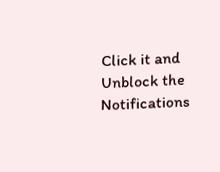Click it and Unblock the Notifications